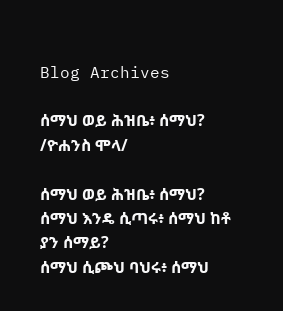Blog Archives

ሰማህ ወይ ሕዝቤ፥ ሰማህ? /ዮሐንስ ሞላ/

ሰማህ ወይ ሕዝቤ፥ ሰማህ?
ሰማህ እንዴ ሲጣሩ፥ ሰማህ ከቶ ያን ሰማይ?
ሰማህ ሲጮህ ባህሩ፥ ሰማህ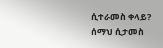ሲተራመስ ቀላይ?
ሰማህ ሲታመስ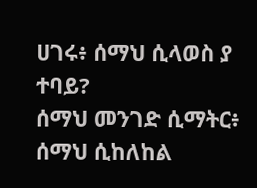ሀገሩ፥ ሰማህ ሲላወስ ያ ተባይ?
ሰማህ መንገድ ሲማትር፥ ሰማህ ሲከለከል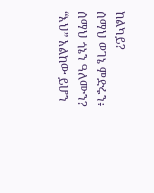ከልካይ?
ሰማህ ወገኔ ምድሩን፥ ሰማህ ጎኔን ዓለሙን?
“እህ” አልከው ይሆን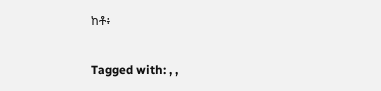ከቶ፥

Tagged with: , ,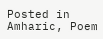Posted in Amharic, Poem